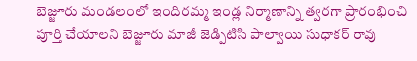బెజ్జూరు మండలంలో ఇందిరమ్మ ఇండ్ల నిర్మాణాన్ని త్వరగా ప్రారంభించి పూర్తి చేయాలని బెజ్జూరు మాజీ జెడ్పిటిసి పాల్వాయి సుధాకర్ రావు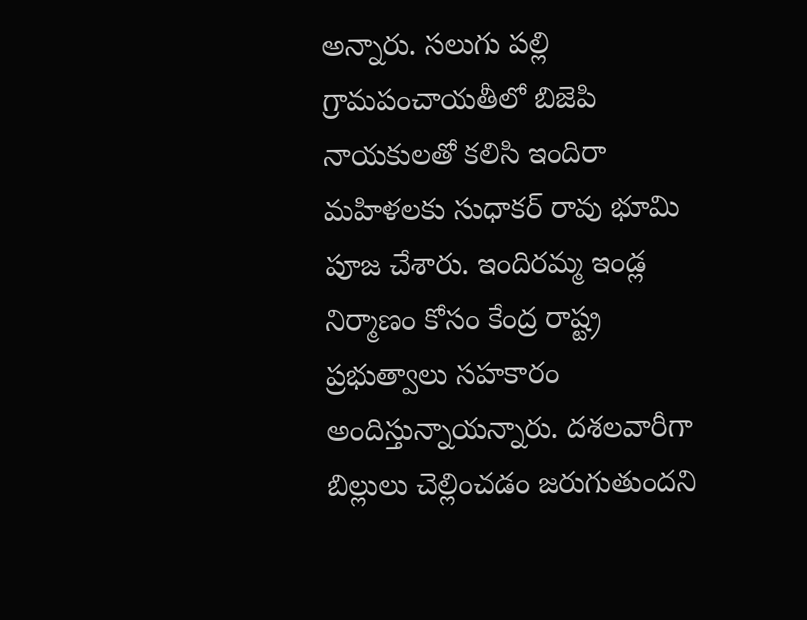అన్నారు. సలుగు పల్లి గ్రామపంచాయతీలో బిజెపి నాయకులతో కలిసి ఇందిరా మహిళలకు సుధాకర్ రావు భూమి పూజ చేశారు. ఇందిరమ్మ ఇండ్ల నిర్మాణం కోసం కేంద్ర రాష్ట్ర ప్రభుత్వాలు సహకారం అందిస్తున్నాయన్నారు. దశలవారీగా బిల్లులు చెల్లించడం జరుగుతుందని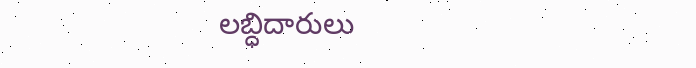లబ్ధిదారులు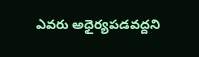ఎవరు అధైర్యపడవద్దని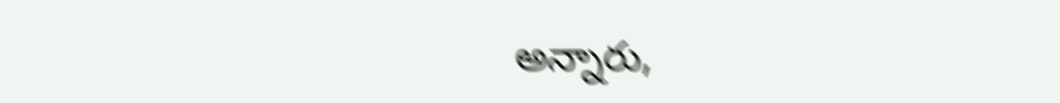అన్నారు,